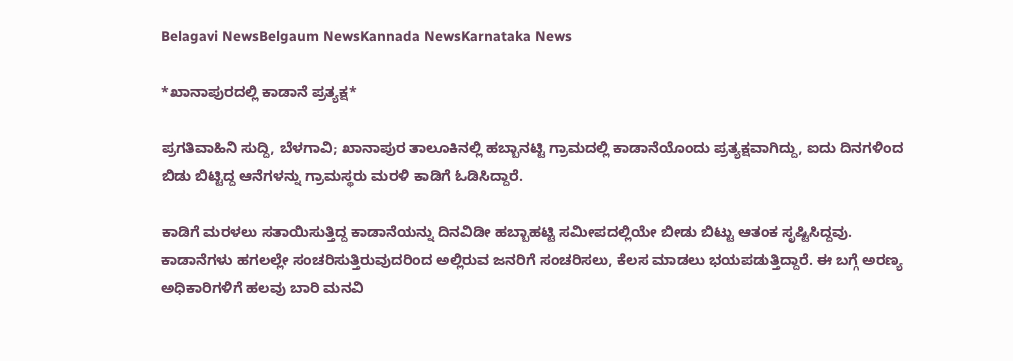Belagavi NewsBelgaum NewsKannada NewsKarnataka News

*ಖಾನಾಪುರದಲ್ಲಿ ಕಾಡಾನೆ ಪ್ರತ್ಯಕ್ಷ*

ಪ್ರಗತಿವಾಹಿನಿ ಸುದ್ದಿ, ಬೆಳಗಾವಿ; ಖಾನಾಪುರ ತಾಲೂಕಿನಲ್ಲಿ ಹಬ್ಬಾನಟ್ಟಿ ಗ್ರಾಮದಲ್ಲಿ ಕಾಡಾನೆಯೊಂದು ಪ್ರತ್ಯಕ್ಷವಾಗಿದ್ದು, ಐದು ದಿನಗಳಿಂದ ಬಿಡು ಬಿಟ್ಟಿದ್ದ ಆನೆಗಳನ್ನು ಗ್ರಾಮಸ್ಥರು ಮರಳಿ ಕಾಡಿಗೆ ಓಡಿಸಿದ್ದಾರೆ.

ಕಾಡಿಗೆ ಮರಳಲು ಸತಾಯಿಸುತ್ತಿದ್ದ ಕಾಡಾನೆಯನ್ನು ದಿನವಿಡೀ ಹಬ್ಬಾಹಟ್ಟಿ ಸಮೀಪದಲ್ಲಿಯೇ ಬೀಡು ಬಿಟ್ಟು ಆತಂಕ ಸೃಷ್ಟಿಸಿದ್ದವು. ಕಾಡಾನೆಗಳು ಹಗಲಲ್ಲೇ ಸಂಚರಿಸುತ್ತಿರುವುದರಿಂದ ಅಲ್ಲಿರುವ ಜನರಿಗೆ ಸಂಚರಿಸಲು, ಕೆಲಸ ಮಾಡಲು ಭಯಪಡುತ್ತಿದ್ದಾರೆ. ಈ ಬಗ್ಗೆ ಅರಣ್ಯ ಅಧಿಕಾರಿಗಳಿಗೆ ಹಲವು ಬಾರಿ ಮನವಿ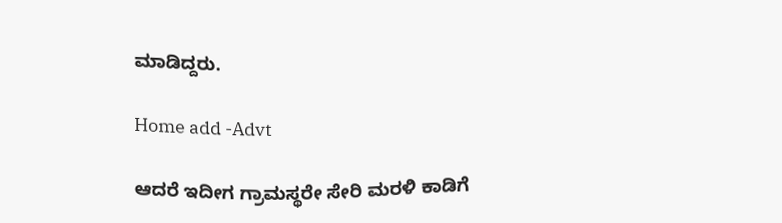ಮಾಡಿದ್ದರು.

Home add -Advt

ಆದರೆ ಇದೀಗ ಗ್ರಾಮಸ್ಥರೇ ಸೇರಿ ಮರಳಿ ಕಾಡಿಗೆ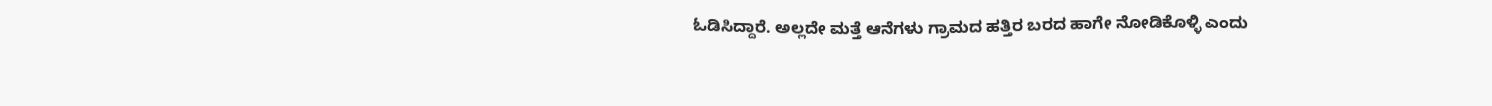ಓಡಿಸಿದ್ದಾರೆ. ಅಲ್ಲದೇ ಮತ್ತೆ ಆನೆಗಳು ಗ್ರಾಮದ ಹತ್ತಿರ ಬರದ ಹಾಗೇ ನೋಡಿಕೊಳ್ಳಿ ಎಂದು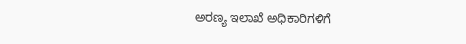ಅರಣ್ಯ ಇಲಾಖೆ ಅಧಿಕಾರಿಗಳಿಗೆ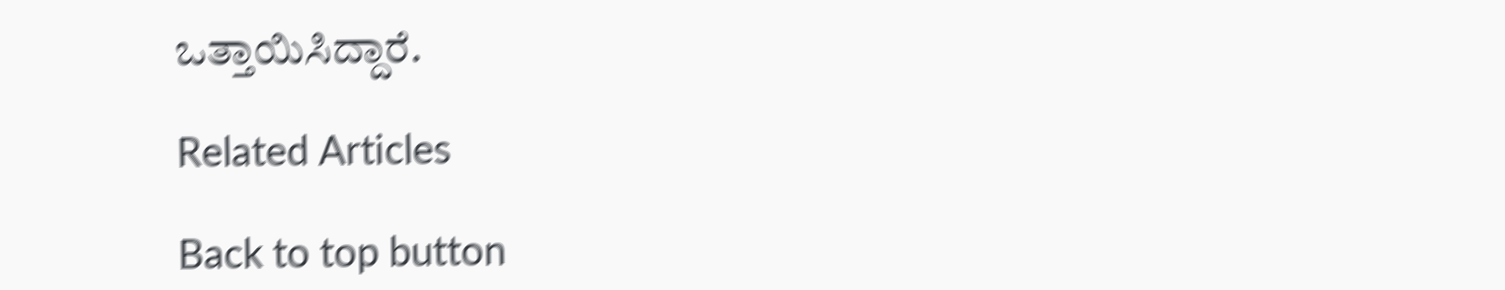ಒತ್ತಾಯಿಸಿದ್ದಾರೆ.

Related Articles

Back to top button